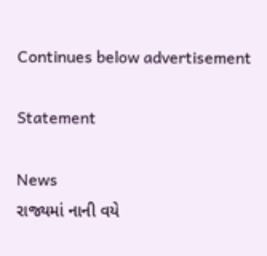Continues below advertisement

Statement

News
રાજ્યમાં નાની વયે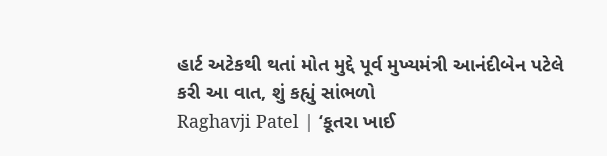હાર્ટ અટેકથી થતાં મોત મુદ્દે પૂર્વ મુખ્યમંત્રી આનંદીબેન પટેલે કરી આ વાત, શું કહ્યું સાંભળો
Raghavji Patel | ‘કૂતરા ખાઈ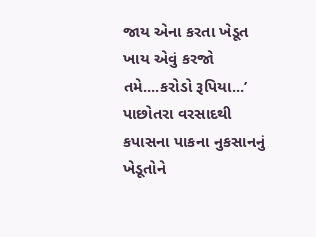જાય એના કરતા ખેડૂત ખાય એવું કરજો તમે....કરોડો રૂપિયા...’
પાછોતરા વરસાદથી કપાસના પાકના નુકસાનનું ખેડૂતોને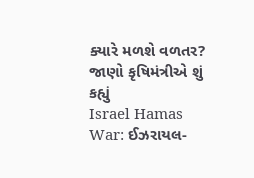ક્યારે મળશે વળતર? જાણો કૃષિમંત્રીએ શું કહ્યું
Israel Hamas War: ઈઝરાયલ-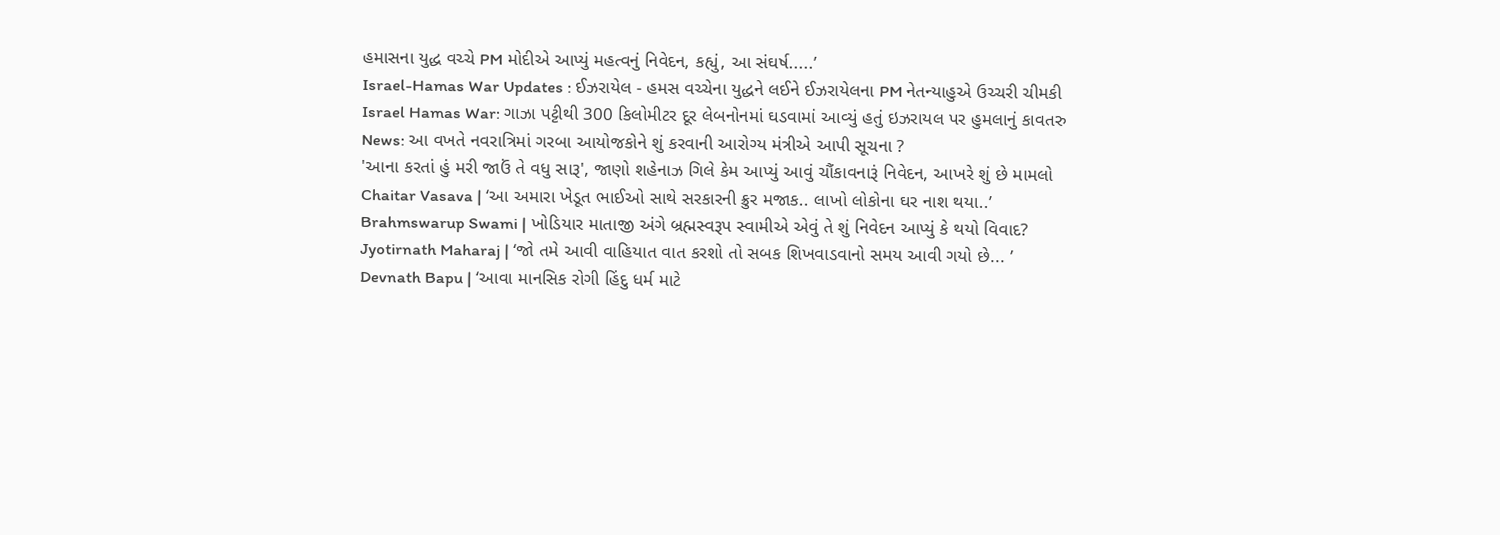હમાસના યુદ્ધ વચ્ચે PM મોદીએ આપ્યું મહત્વનું નિવેદન, કહ્યું, આ સંઘર્ષ.....’
Israel-Hamas War Updates : ઈઝરાયેલ - હમસ વચ્ચેના યુદ્ધને લઈને ઈઝરાયેલના PM નેતન્યાહુએ ઉચ્ચરી ચીમકી
Israel Hamas War: ગાઝા પટ્ટીથી 300 કિલોમીટર દૂર લેબનોનમાં ઘડવામાં આવ્યું હતું ઇઝરાયલ પર હુમલાનું કાવતરુ
News: આ વખતે નવરાત્રિમાં ગરબા આયોજકોને શું કરવાની આરોગ્ય મંત્રીએ આપી સૂચના ?
'આના કરતાં હું મરી જાઉં તે વધુ સારૂ', જાણો શહેનાઝ ગિલે કેમ આપ્યું આવું ચૌંકાવનારૂં નિવેદન, આખરે શું છે મામલો
Chaitar Vasava | ‘આ અમારા ખેડૂત ભાઈઓ સાથે સરકારની ક્રુર મજાક.. લાખો લોકોના ઘર નાશ થયા..’
Brahmswarup Swami | ખોડિયાર માતાજી અંગે બ્રહ્મસ્વરૂપ સ્વામીએ એવું તે શું નિવેદન આપ્યું કે થયો વિવાદ?
Jyotirnath Maharaj | ‘જો તમે આવી વાહિયાત વાત કરશો તો સબક શિખવાડવાનો સમય આવી ગયો છે... ’
Devnath Bapu | ‘આવા માનસિક રોગી હિંદુ ધર્મ માટે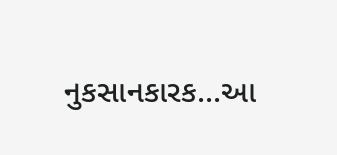નુકસાનકારક...આ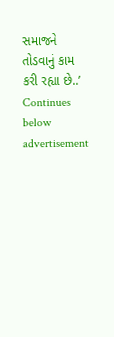સમાજને તોડવાનું કામ કરી રહ્યા છે..’
Continues below advertisement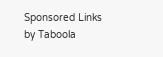Sponsored Links by Taboola